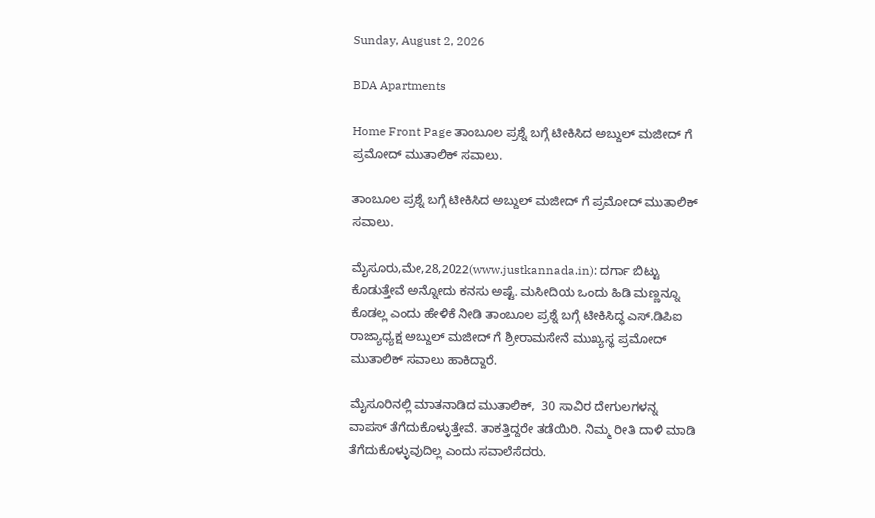Sunday, August 2, 2026

BDA Apartments

Home Front Page ತಾಂಬೂಲ ಪ್ರಶ್ನೆ ಬಗ್ಗೆ ಟೀಕಿಸಿದ ಅಬ್ದುಲ್ ಮಜೀದ್ ಗೆ ಪ್ರಮೋದ್ ಮುತಾಲಿಕ್ ಸವಾಲು.

ತಾಂಬೂಲ ಪ್ರಶ್ನೆ ಬಗ್ಗೆ ಟೀಕಿಸಿದ ಅಬ್ದುಲ್ ಮಜೀದ್ ಗೆ ಪ್ರಮೋದ್ ಮುತಾಲಿಕ್ ಸವಾಲು.

ಮೈಸೂರು,ಮೇ,28,2022(www.justkannada.in): ದರ್ಗಾ ಬಿಟ್ಟು ಕೊಡುತ್ತೇವೆ ಅನ್ನೋದು ಕನಸು ಅಷ್ಟೆ. ಮಸೀದಿಯ ಒಂದು ಹಿಡಿ ಮಣ್ಣನ್ನೂ  ಕೊಡಲ್ಲ ಎಂದು ಹೇಳಿಕೆ ನೀಡಿ ತಾಂಬೂಲ ಪ್ರಶ್ನೆ ಬಗ್ಗೆ ಟೀಕಿಸಿದ್ಧ ಎಸ್.ಡಿಪಿಐ ರಾಜ್ಯಾಧ್ಯಕ್ಷ ಅಬ್ದುಲ್ ಮಜೀದ್ ಗೆ ಶ್ರೀರಾಮಸೇನೆ ಮುಖ್ಯಸ್ಥ ಪ್ರಮೋದ್ ಮುತಾಲಿಕ್ ಸವಾಲು ಹಾಕಿದ್ದಾರೆ.

ಮೈಸೂರಿನಲ್ಲಿ ಮಾತನಾಡಿದ ಮುತಾಲಿಕ್,  30 ಸಾವಿರ ದೇಗುಲಗಳನ್ನ ವಾಪಸ್ ತೆಗೆದುಕೊಳ್ಳುತ್ತೇವೆ. ತಾಕತ್ತಿದ್ದರೇ ತಡೆಯಿರಿ. ನಿಮ್ಮ ರೀತಿ ದಾಳಿ ಮಾಡಿ ತೆಗೆದುಕೊಳ್ಳುವುದಿಲ್ಲ ಎಂದು ಸವಾಲೆಸೆದರು.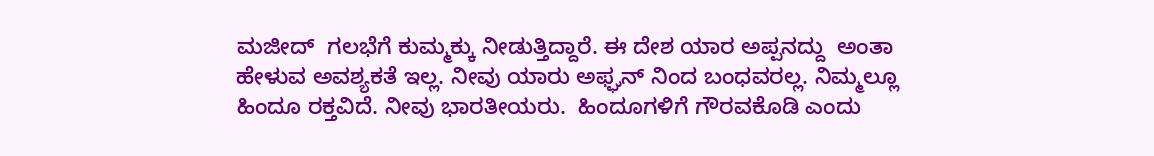ಮಜೀದ್  ಗಲಭೆಗೆ ಕುಮ್ಮಕ್ಕು ನೀಡುತ್ತಿದ್ದಾರೆ. ಈ ದೇಶ ಯಾರ ಅಪ್ಪನದ್ದು  ಅಂತಾ ಹೇಳುವ ಅವಶ್ಯಕತೆ ಇಲ್ಲ. ನೀವು ಯಾರು ಅಫ್ಘನ್ ನಿಂದ ಬಂಧವರಲ್ಲ. ನಿಮ್ಮಲ್ಲೂ ಹಿಂದೂ ರಕ್ತವಿದೆ. ನೀವು ಭಾರತೀಯರು.  ಹಿಂದೂಗಳಿಗೆ ಗೌರವಕೊಡಿ ಎಂದು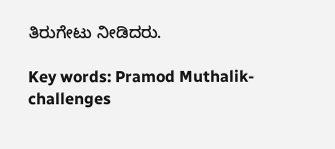ತಿರುಗೇಟು ನೀಡಿದರು.

Key words: Pramod Muthalik-challenges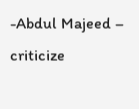-Abdul Majeed – criticize